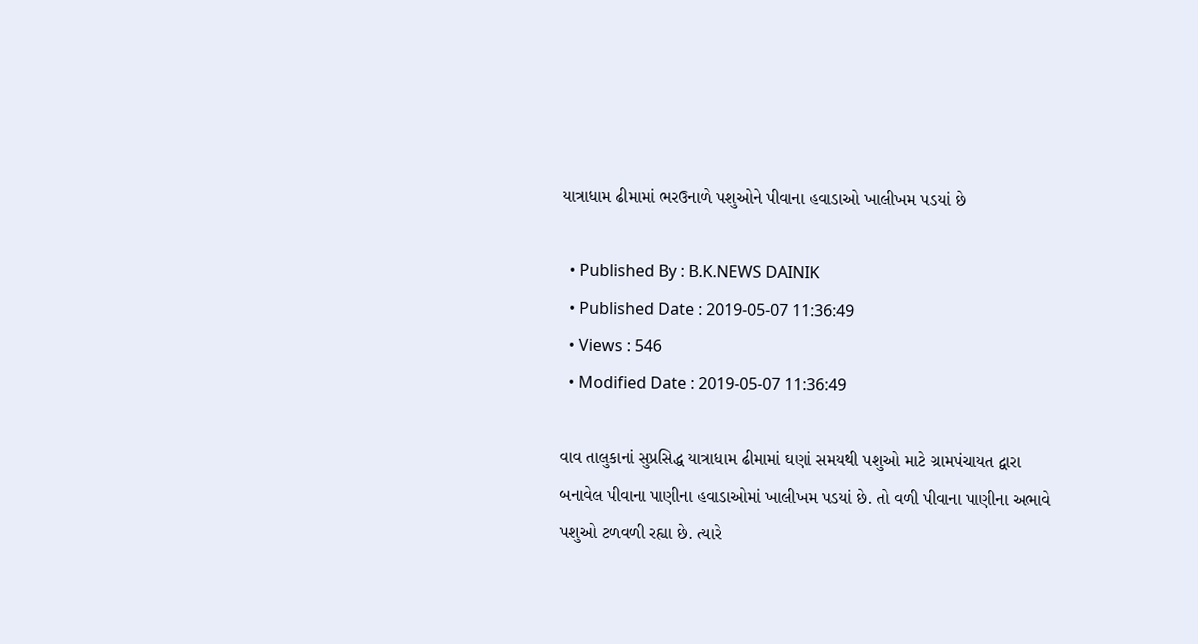યાત્રાધામ ઢીમામાં ભરઉનાળે પશુઓને પીવાના હવાડાઓ ખાલીખમ પડયાં છે

  • Published By : B.K.NEWS DAINIK
  • Published Date : 2019-05-07 11:36:49
  • Views : 546
  • Modified Date : 2019-05-07 11:36:49

વાવ તાલુકાનાં સુપ્રસિદ્ધ યાત્રાધામ ઢીમામાં ઘણાં સમયથી પશુઓ માટે ગ્રામપંચાયત દ્વારા બનાવેલ પીવાના પાણીના હવાડાઓમાં ખાલીખમ પડયાં છે. તો વળી પીવાના પાણીના અભાવે પશુઓ ટળવળી રહ્યા છે. ત્યારે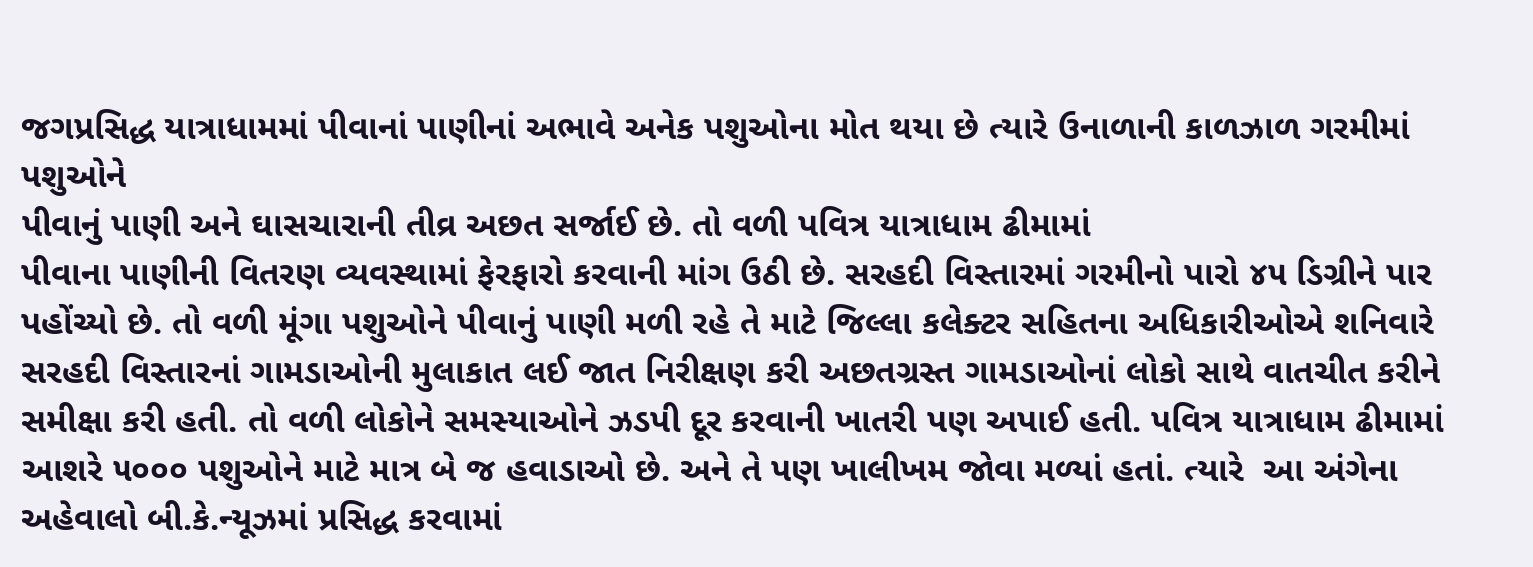જગપ્રસિદ્ધ યાત્રાધામમાં પીવાનાં પાણીનાં અભાવે અનેક પશુઓના મોત થયા છે ત્યારે ઉનાળાની કાળઝાળ ગરમીમાં પશુઓને
પીવાનું પાણી અને ઘાસચારાની તીવ્ર અછત સર્જાઈ છે. તો વળી પવિત્ર યાત્રાધામ ઢીમામાં
પીવાના પાણીની વિતરણ વ્યવસ્થામાં ફેરફારો કરવાની માંગ ઉઠી છે. સરહદી વિસ્તારમાં ગરમીનો પારો ૪૫ ડિગ્રીને પાર પહોંચ્યો છે. તો વળી મૂંગા પશુઓને પીવાનું પાણી મળી રહે તે માટે જિલ્લા કલેક્ટર સહિતના અધિકારીઓએ શનિવારે સરહદી વિસ્તારનાં ગામડાઓની મુલાકાત લઈ જાત નિરીક્ષણ કરી અછતગ્રસ્ત ગામડાઓનાં લોકો સાથે વાતચીત કરીને સમીક્ષા કરી હતી. તો વળી લોકોને સમસ્યાઓને ઝડપી દૂર કરવાની ખાતરી પણ અપાઈ હતી. પવિત્ર યાત્રાધામ ઢીમામાં આશરે ૫૦૦૦ પશુઓને માટે માત્ર બે જ હવાડાઓ છે. અને તે પણ ખાલીખમ જોવા મળ્યાં હતાં. ત્યારે  આ અંગેના અહેવાલો બી.કે.ન્યૂઝમાં પ્રસિદ્ધ કરવામાં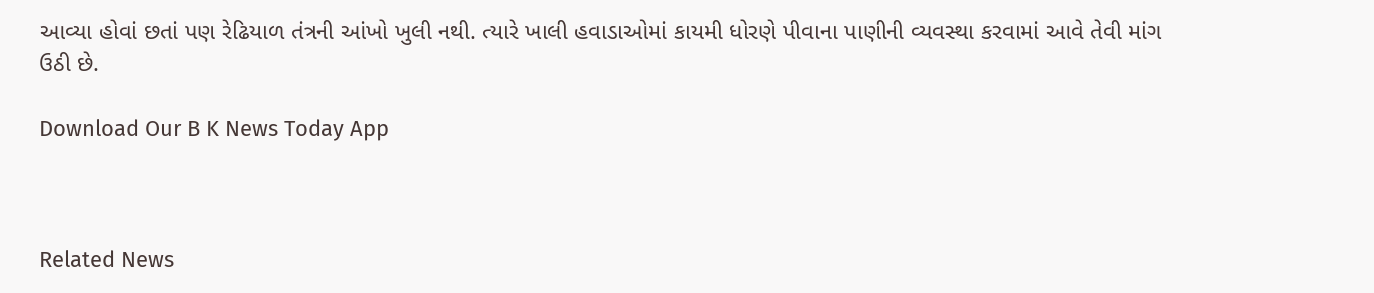આવ્યા હોવાં છતાં પણ રેઢિયાળ તંત્રની આંખો ખુલી નથી. ત્યારે ખાલી હવાડાઓમાં કાયમી ધોરણે પીવાના પાણીની વ્યવસ્થા કરવામાં આવે તેવી માંગ ઉઠી છે.

Download Our B K News Today App



Related News